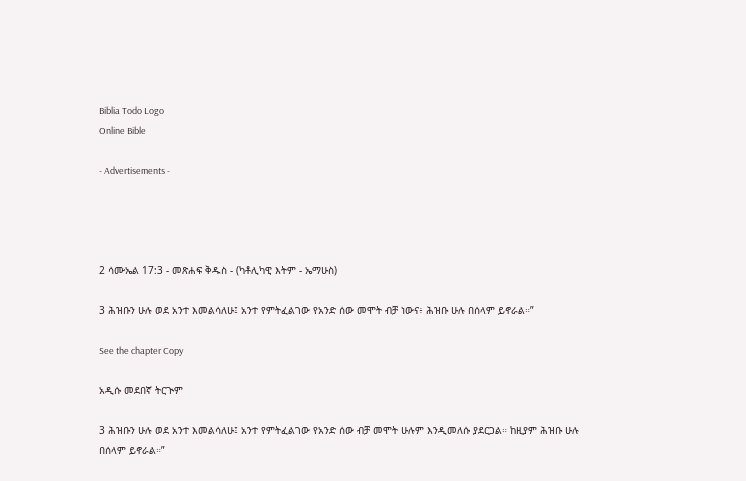Biblia Todo Logo
Online Bible

- Advertisements -




2 ሳሙኤል 17:3 - መጽሐፍ ቅዱስ - (ካቶሊካዊ እትም - ኤማሁስ)

3 ሕዝቡን ሁሉ ወደ አንተ እመልሳለሁ፤ አንተ የምትፈልገው የአንድ ሰው መሞት ብቻ ነውና፥ ሕዝቡ ሁሉ በሰላም ይኖራል።”

See the chapter Copy

አዲሱ መደበኛ ትርጒም

3 ሕዝቡን ሁሉ ወደ አንተ እመልሳለሁ፤ አንተ የምትፈልገው የአንድ ሰው ብቻ መሞት ሁሉም እንዲመለሱ ያደርጋል። ከዚያም ሕዝቡ ሁሉ በሰላም ይኖራል።”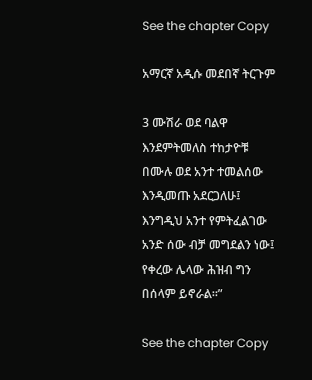See the chapter Copy

አማርኛ አዲሱ መደበኛ ትርጉም

3 ሙሽራ ወደ ባልዋ እንደምትመለስ ተከታዮቹ በሙሉ ወደ አንተ ተመልሰው እንዲመጡ አደርጋለሁ፤ እንግዲህ አንተ የምትፈልገው አንድ ሰው ብቻ መግደልን ነው፤ የቀረው ሌላው ሕዝብ ግን በሰላም ይኖራል።”

See the chapter Copy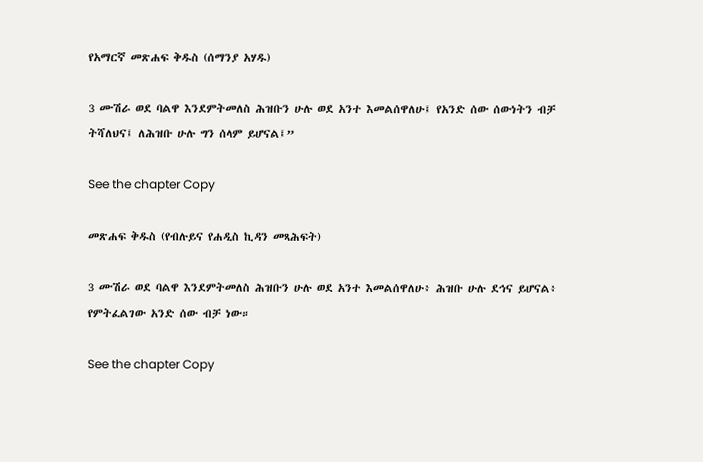የአማርኛ መጽሐፍ ቅዱስ (ሰማንያ አሃዱ)

3 ሙሽራ ወደ ባልዋ እንደምትመለስ ሕዝቡን ሁሉ ወደ አንተ እመልሰዋለሁ፤ የአንድ ሰው ሰውነትን ብቻ ትሻለህና፤ ለሕዝቡ ሁሉ ግን ሰላም ይሆናል፤”

See the chapter Copy

መጽሐፍ ቅዱስ (የብሉይና የሐዲስ ኪዳን መጻሕፍት)

3 ሙሽራ ወደ ባልዋ እንደምትመለስ ሕዝቡን ሁሉ ወደ አንተ እመልሰዋለሁ፥ ሕዝቡ ሁሉ ደኅና ይሆናል፥ የምትፈልገው አንድ ሰው ብቻ ነው።

See the chapter Copy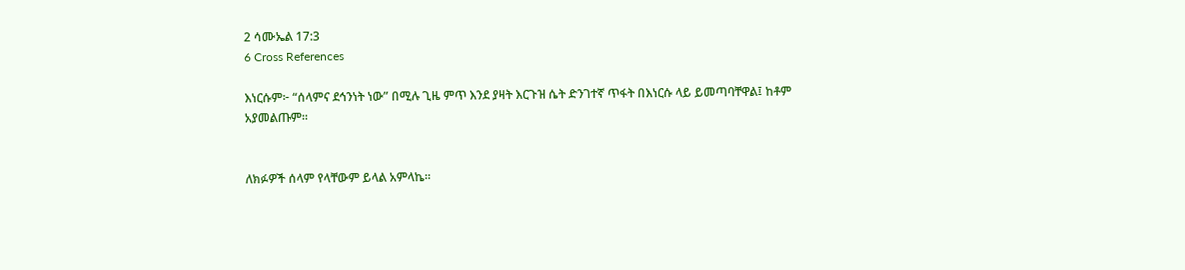2 ሳሙኤል 17:3
6 Cross References

እነርሱም፦ “ሰላምና ደኅንነት ነው” በሚሉ ጊዜ ምጥ እንደ ያዛት እርጉዝ ሴት ድንገተኛ ጥፋት በእነርሱ ላይ ይመጣባቸዋል፤ ከቶም አያመልጡም።


ለክፉዎች ሰላም የላቸውም ይላል አምላኬ።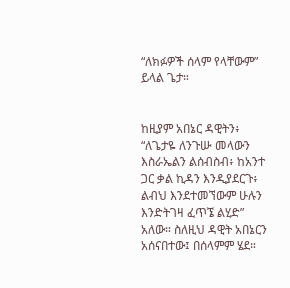“ለክፉዎች ሰላም የላቸውም” ይላል ጌታ።


ከዚያም አበኔር ዳዊትን፥ “ለጌታዬ ለንጉሡ መላውን እስራኤልን ልሰብስብ፥ ከአንተ ጋር ቃል ኪዳን እንዲያደርጉ፥ ልብህ እንደተመኘውም ሁሉን እንድትገዛ ፈጥኜ ልሂድ” አለው። ስለዚህ ዳዊት አበኔርን አሰናበተው፤ በሰላምም ሄደ።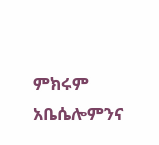ምክሩም አቤሴሎምንና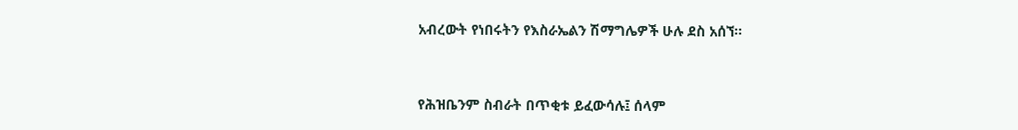አብረውት የነበሩትን የእስራኤልን ሽማግሌዎች ሁሉ ደስ አሰኘ።


የሕዝቤንም ስብራት በጥቂቱ ይፈውሳሉ፤ ሰላም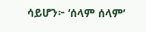ሳይሆን፦ ‘ሰላም ሰላም’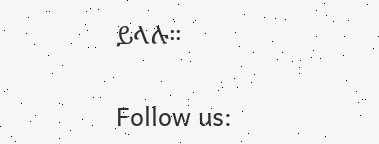ይላሉ።


Follow us: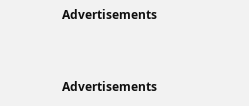Advertisements


Advertisements